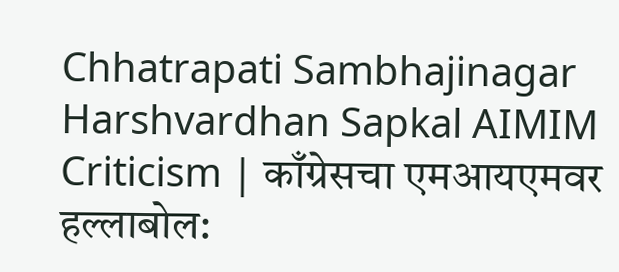Chhatrapati Sambhajinagar Harshvardhan Sapkal AIMIM Criticism | काँग्रेसचा एमआयएमवर हल्लाबोल: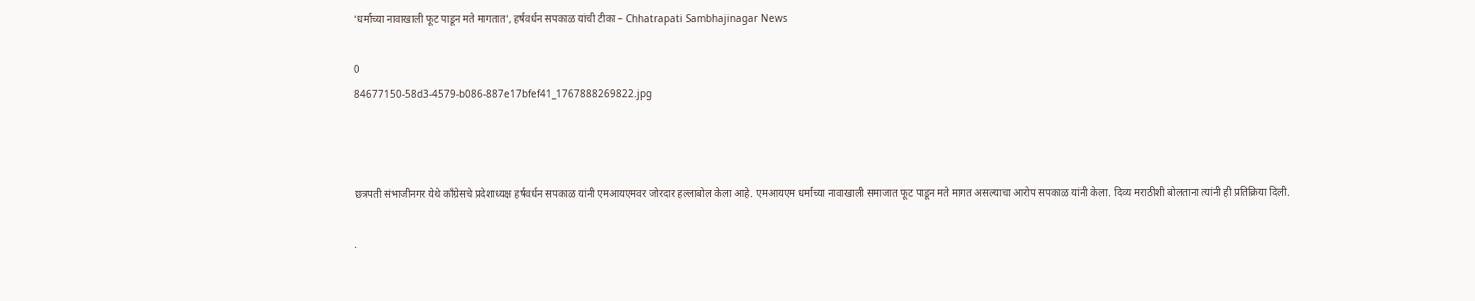‘धर्माच्या नावाखाली फूट पाडून मते मागतात’, हर्षवर्धन सपकाळ यांची टीका – Chhatrapati Sambhajinagar News

0
84677150-58d3-4579-b086-887e17bfef41_1767888269822.jpg



छत्रपती संभाजीनगर येथे काँग्रेसचे प्रदेशाध्यक्ष हर्षवर्धन सपकाळ यांनी एमआयएमवर जोरदार हल्लाबोल केला आहे. एमआयएम धर्माच्या नावाखाली समाजात फूट पाडून मते मागत असल्याचा आरोप सपकाळ यांनी केला. दिव्य मराठीशी बोलताना त्यांनी ही प्रतिक्रिया दिली.

.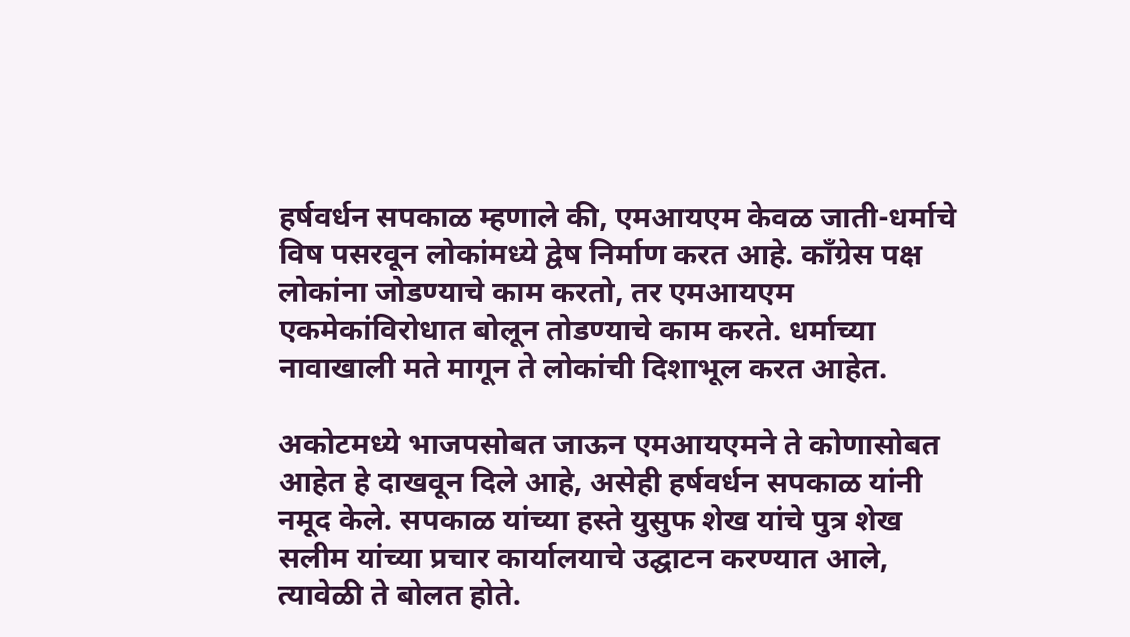हर्षवर्धन सपकाळ म्हणाले की, एमआयएम केवळ जाती-धर्माचे विष पसरवून लोकांमध्ये द्वेष निर्माण करत आहे. काँग्रेस पक्ष लोकांना जोडण्याचे काम करतो, तर एमआयएम एकमेकांविरोधात बोलून तोडण्याचे काम करते. धर्माच्या नावाखाली मते मागून ते लोकांची दिशाभूल करत आहेत.

अकोटमध्ये भाजपसोबत जाऊन एमआयएमने ते कोणासोबत आहेत हे दाखवून दिले आहे, असेही हर्षवर्धन सपकाळ यांनी नमूद केले. सपकाळ यांच्या हस्ते युसुफ शेख यांचे पुत्र शेख सलीम यांच्या प्रचार कार्यालयाचे उद्घाटन करण्यात आले, त्यावेळी ते बोलत होते.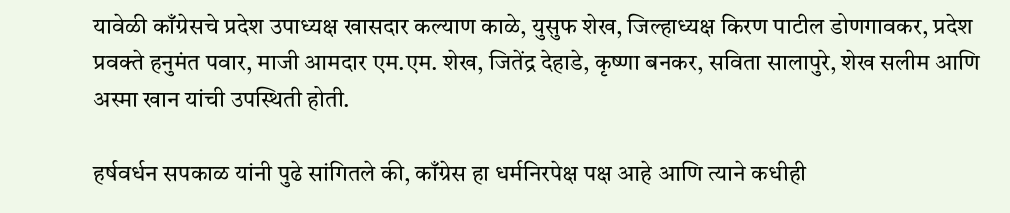यावेळी काँग्रेसचे प्रदेश उपाध्यक्ष खासदार कल्याण काळे, युसुफ शेख, जिल्हाध्यक्ष किरण पाटील डोणगावकर, प्रदेश प्रवक्ते हनुमंत पवार, माजी आमदार एम.एम. शेख, जितेंद्र देहाडे, कृष्णा बनकर, सविता सालापुरे, शेख सलीम आणि अस्मा खान यांची उपस्थिती होती.

हर्षवर्धन सपकाळ यांनी पुढे सांगितले की, काँग्रेस हा धर्मनिरपेक्ष पक्ष आहे आणि त्याने कधीही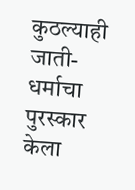कुठल्याही जाती-धर्माचा पुरस्कार केला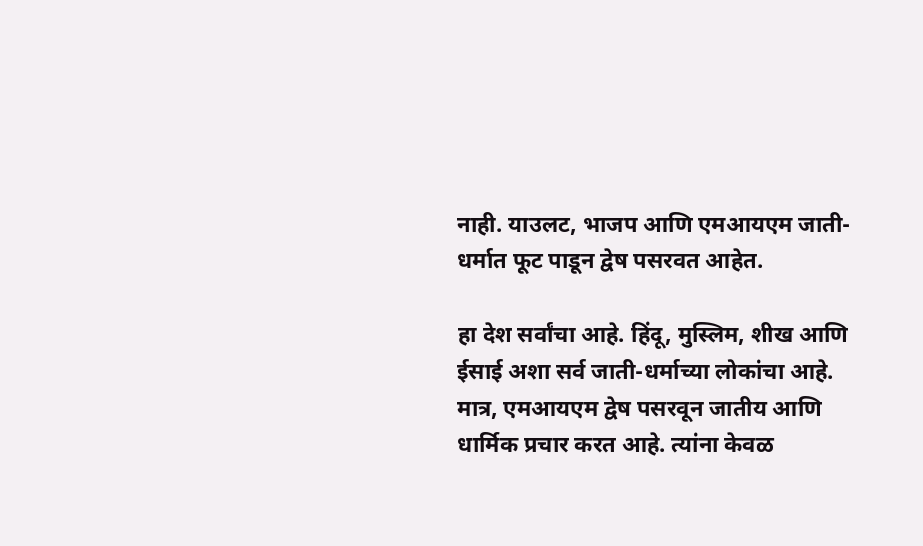नाही. याउलट, भाजप आणि एमआयएम जाती-धर्मात फूट पाडून द्वेष पसरवत आहेत.

हा देश सर्वांचा आहे. हिंदू, मुस्लिम, शीख आणि ईसाई अशा सर्व जाती-धर्माच्या लोकांचा आहे. मात्र, एमआयएम द्वेष पसरवून जातीय आणि धार्मिक प्रचार करत आहे. त्यांना केवळ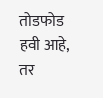तोडफोड हवी आहे, तर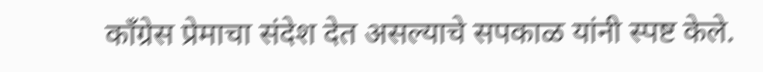काँग्रेस प्रेमाचा संदेश देत असल्याचे सपकाळ यांनी स्पष्ट केले.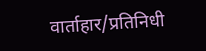वार्ताहार/प्रतिनिधी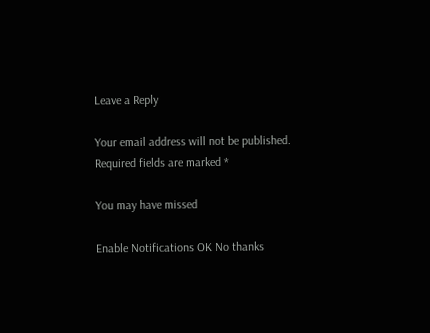Leave a Reply

Your email address will not be published. Required fields are marked *

You may have missed

Enable Notifications OK No thanks